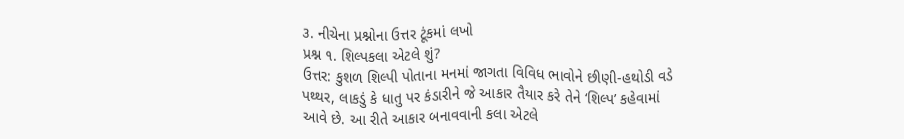૩. નીચેના પ્રશ્નોના ઉત્તર ટૂંકમાં લખો
પ્રશ્ન ૧. શિલ્પકલા એટલે શું?
ઉત્તર: કુશળ શિલ્પી પોતાના મનમાં જાગતા વિવિધ ભાવોને છીણી-હથોડી વડે પથ્થર, લાકડું કે ધાતુ પર કંડારીને જે આકાર તૈયાર કરે તેને ‘શિલ્પ’ કહેવામાં આવે છે. આ રીતે આકાર બનાવવાની કલા એટલે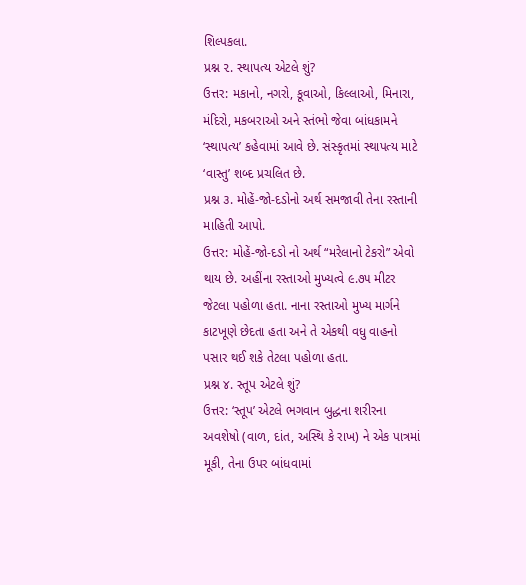શિલ્પકલા.
પ્રશ્ન ૨. સ્થાપત્ય એટલે શું?
ઉત્તર: મકાનો, નગરો, કૂવાઓ, કિલ્લાઓ, મિનારા, મંદિરો, મકબરાઓ અને સ્તંભો જેવા બાંધકામને ‘સ્થાપત્ય’ કહેવામાં આવે છે. સંસ્કૃતમાં સ્થાપત્ય માટે ‘વાસ્તુ’ શબ્દ પ્રચલિત છે.
પ્રશ્ન ૩. મોહેં-જો-દડોનો અર્થ સમજાવી તેના રસ્તાની માહિતી આપો.
ઉત્તર: મોહેં-જો-દડો નો અર્થ “મરેલાનો ટેકરો” એવો થાય છે. અહીંના રસ્તાઓ મુખ્યત્વે ૯.૭૫ મીટર જેટલા પહોળા હતા. નાના રસ્તાઓ મુખ્ય માર્ગને કાટખૂણે છેદતા હતા અને તે એકથી વધુ વાહનો પસાર થઈ શકે તેટલા પહોળા હતા.
પ્રશ્ન ૪. સ્તૂપ એટલે શું?
ઉત્તર: ‘સ્તૂપ’ એટલે ભગવાન બુદ્ધના શરીરના અવશેષો (વાળ, દાંત, અસ્થિ કે રાખ) ને એક પાત્રમાં મૂકી, તેના ઉપર બાંધવામાં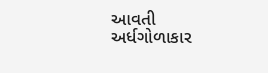આવતી અર્ધગોળાકાર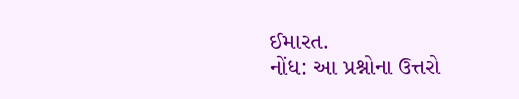ઈમારત.
નોંધ: આ પ્રશ્નોના ઉત્તરો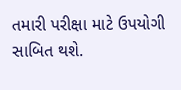તમારી પરીક્ષા માટે ઉપયોગી સાબિત થશે.